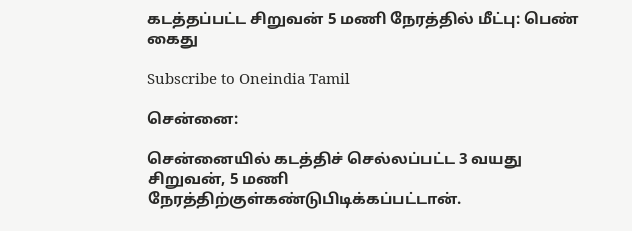கடத்தப்பட்ட சிறுவன் 5 மணி நேரத்தில் மீட்பு: பெண் கைது

Subscribe to Oneindia Tamil

சென்னை:

சென்னையில் கடத்திச் செல்லப்பட்ட 3 வயது சிறுவன், 5 மணி நேரத்திற்குள்கண்டுபிடிக்கப்பட்டான்.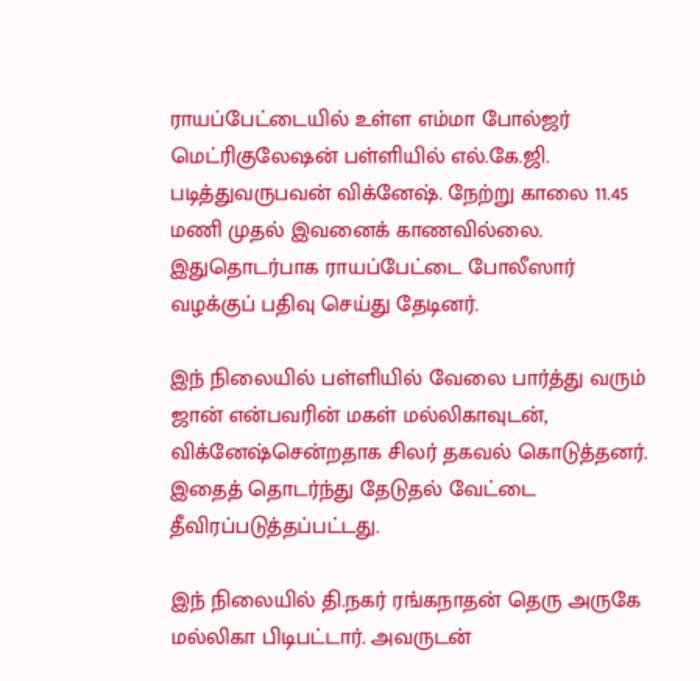ராயப்பேட்டையில் உள்ள எம்மா போல்ஜர் மெட்ரிகுலேஷன் பள்ளியில் எல்.கே.ஜி. படித்துவருபவன் விக்னேஷ். நேற்று காலை 11.45 மணி முதல் இவனைக் காணவில்லை. இதுதொடர்பாக ராயப்பேட்டை போலீஸார் வழக்குப் பதிவு செய்து தேடினர்.

இந் நிலையில் பள்ளியில் வேலை பார்த்து வரும் ஜான் என்பவரின் மகள் மல்லிகாவுடன், விக்னேஷ்சென்றதாக சிலர் தகவல் கொடுத்தனர். இதைத் தொடர்ந்து தேடுதல் வேட்டை தீவிரப்படுத்தப்பட்டது.

இந் நிலையில் தி.நகர் ரங்கநாதன் தெரு அருகே மல்லிகா பிடிபட்டார். அவருடன்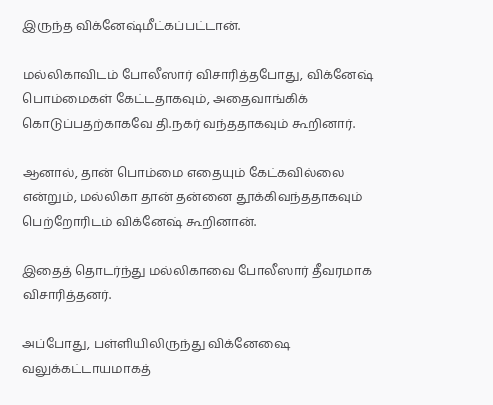இருந்த விக்னேஷ்மீட்கப்பட்டான்.

மல்லிகாவிடம் போலீஸார் விசாரித்தபோது, விக்னேஷ் பொம்மைகள் கேட்டதாகவும், அதைவாங்கிக் கொடுப்பதற்காகவே தி.நகர் வந்ததாகவும் கூறினார்.

ஆனால், தான் பொம்மை எதையும் கேட்கவில்லை என்றும், மல்லிகா தான் தன்னை தூக்கிவந்ததாகவும் பெற்றோரிடம் விக்னேஷ் கூறினான்.

இதைத் தொடர்ந்து மல்லிகாவை போலீஸார் தீவரமாக விசாரித்தனர்.

அப்போது, பள்ளியிலிருந்து விக்னேஷை வலுக்கட்டாயமாகத்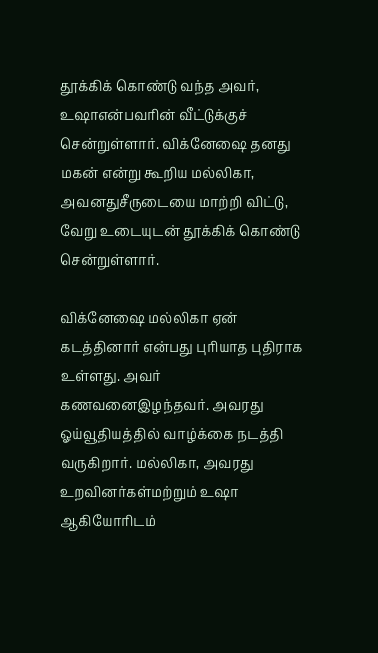தூக்கிக் கொண்டு வந்த அவர், உஷாஎன்பவரின் வீட்டுக்குச் சென்றுள்ளார். விக்னேஷை தனது மகன் என்று கூறிய மல்லிகா, அவனதுசீருடையை மாற்றி விட்டு, வேறு உடையுடன் தூக்கிக் கொண்டு சென்றுள்ளார்.

விக்னேஷை மல்லிகா ஏன் கடத்தினார் என்பது புரியாத புதிராக உள்ளது. அவர் கணவனைஇழந்தவர். அவரது ஓய்வூதியத்தில் வாழ்க்கை நடத்தி வருகிறார். மல்லிகா, அவரது உறவினர்கள்மற்றும் உஷா ஆகியோரிடம்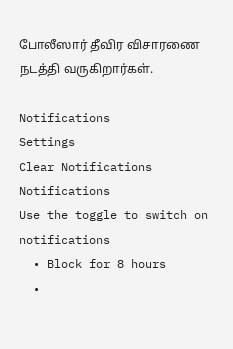போலீஸார் தீவிர விசாரணை நடத்தி வருகிறார்கள்.

Notifications
Settings
Clear Notifications
Notifications
Use the toggle to switch on notifications
  • Block for 8 hours
  •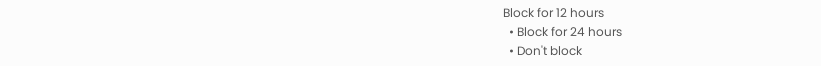Block for 12 hours
  • Block for 24 hours
  • Don't block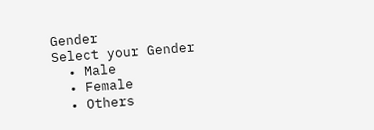Gender
Select your Gender
  • Male
  • Female
  • Others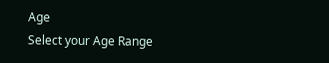Age
Select your Age Range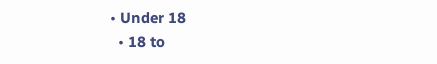• Under 18
  • 18 to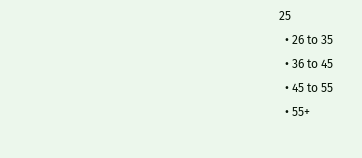25
  • 26 to 35
  • 36 to 45
  • 45 to 55
  • 55+